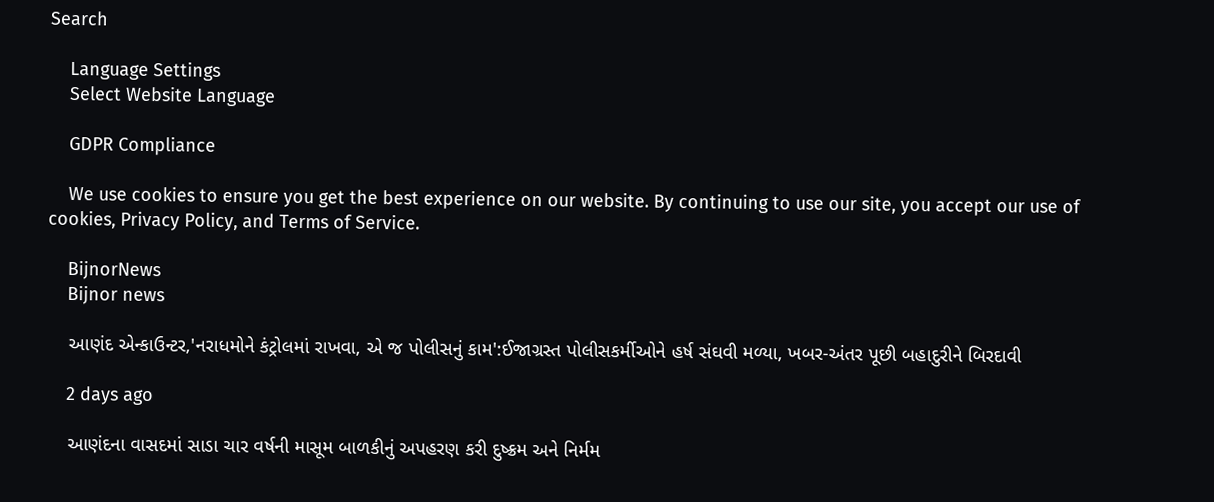Search

    Language Settings
    Select Website Language

    GDPR Compliance

    We use cookies to ensure you get the best experience on our website. By continuing to use our site, you accept our use of cookies, Privacy Policy, and Terms of Service.

    BijnorNews
    Bijnor news

    આણંદ એન્કાઉન્ટર,'નરાધમોને કંટ્રોલમાં રાખવા, એ જ પોલીસનું કામ':ઈજાગ્રસ્ત પોલીસકર્મીઓને હર્ષ સંઘવી મળ્યા, ખબર-અંતર પૂછી બહાદુરીને બિરદાવી

    2 days ago

    આણંદના વાસદમાં સાડા ચાર વર્ષની માસૂમ બાળકીનું અપહરણ કરી દુષ્ક્રમ અને નિર્મમ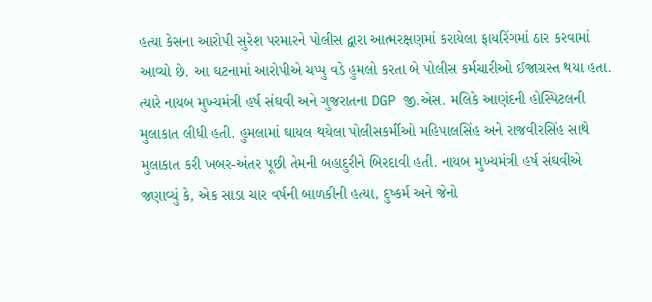હત્યા કેસના આરોપી સુરેશ પરમારને પોલીસ દ્વારા આત્મરક્ષણમાં કરાયેલા ફાયરિંગમાં ઠાર કરવામાં આવ્યો છે. આ ઘટનામાં આરોપીએ ચપ્પુ વડે હુમલો કરતા બે પોલીસ કર્મચારીઓ ઈજાગ્રસ્ત થયા હતા. ત્યારે નાયબ મુખ્યમંત્રી હર્ષ સંઘવી અને ગુજરાતના DGP જી.એસ. મલિકે આણંદની હોસ્પિટલની મુલાકાત લીધી હતી. હુમલામાં ઘાયલ થયેલા પોલીસકર્મીઓ મહિપાલસિંહ અને રાજવીરસિંહ સાથે મુલાકાત કરી ખબર-અંતર પૂછી તેમની બહાદુરીને બિરદાવી હતી. નાયબ મુખ્યમંત્રી હર્ષ સંઘવીએ જણાવ્યું કે, એક સાડા ચાર વર્ષની બાળકીની હત્યા, દુષ્કર્મ અને જેનો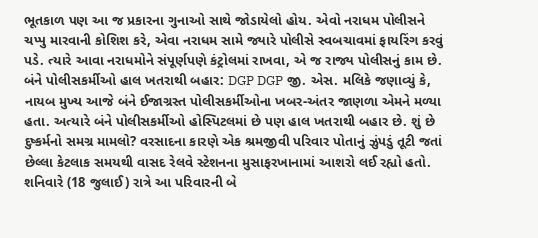ભૂતકાળ પણ આ જ પ્રકારના ગુનાઓ સાથે જોડાયેલો હોય. એવો નરાધમ પોલીસને ચપ્પુ મારવાની કોશિશ કરે, એવા નરાધમ સામે જ્યારે પોલીસે સ્વબચાવમાં ફાયરિંગ કરવું પડે. ત્યારે આવા નરાધમોને સંપૂર્ણપણે કંટ્રોલમાં રાખવા, એ જ રાજ્ય પોલીસનું કામ છે. બંને પોલીસકર્મીઓ હાલ ખતરાથી બહાર: DGP DGP જી. એસ. મલિકે જણાવ્યું કે, નાયબ મુખ્ય આજે બંને ઈજાગ્રસ્ત પોલીસકર્મીઓના ખબર-અંતર જાણળા એમને મળ્યા હતા. અત્યારે બંને પોલીસકર્મીઓ હોસ્પિટલમાં છે પણ હાલ ખતરાથી બહાર છે. શું છે દુષ્કર્મનો સમગ્ર મામલો? વરસાદના કારણે એક શ્રમજીવી પરિવાર પોતાનું ઝુંપડું તૂટી જતાં છેલ્લા કેટલાક સમયથી વાસદ રેલવે સ્ટેશનના મુસાફરખાનામાં આશરો લઈ રહ્યો હતો. શનિવારે (18 જુલાઈ) રાત્રે આ પરિવારની બે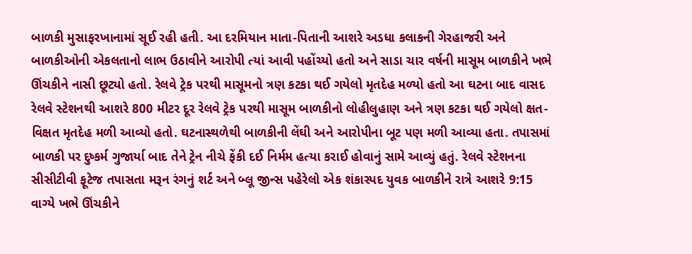બાળકી મુસાફરખાનામાં સૂઈ રહી હતી. આ દરમિયાન માતા-પિતાની આશરે અડધા કલાકની ગેરહાજરી અને બાળકીઓની એકલતાનો લાભ ઉઠાવીને આરોપી ત્યાં આવી પહોંચ્યો હતો અને સાડા ચાર વર્ષની માસૂમ બાળકીને ખભે ઊંચકીને નાસી છૂટ્યો હતો. રેલવે ટ્રેક પરથી માસૂમનો ત્રણ કટકા થઈ ગયેલો મૃતદેહ મળ્યો હતો આ ઘટના બાદ વાસદ રેલવે સ્ટેશનથી આશરે 800 મીટર દૂર રેલવે ટ્રેક પરથી માસૂમ બાળકીનો લોહીલુહાણ અને ત્રણ કટકા થઈ ગયેલો ક્ષત-વિક્ષત મૃતદેહ મળી આવ્યો હતો. ઘટનાસ્થળેથી બાળકીની લેંઘી અને આરોપીના બૂટ પણ મળી આવ્યા હતા. તપાસમાં બાળકી પર દુષ્કર્મ ગુજાર્યા બાદ તેને ટ્રેન નીચે ફેંકી દઈ નિર્મમ હત્યા કરાઈ હોવાનું સામે આવ્યું હતું. રેલવે સ્ટેશનના સીસીટીવી ફૂટેજ તપાસતા મરૂન રંગનું શર્ટ અને બ્લૂ જીન્સ પહેરેલો એક શંકાસ્પદ યુવક બાળકીને રાત્રે આશરે 9:15 વાગ્યે ખભે ઊંચકીને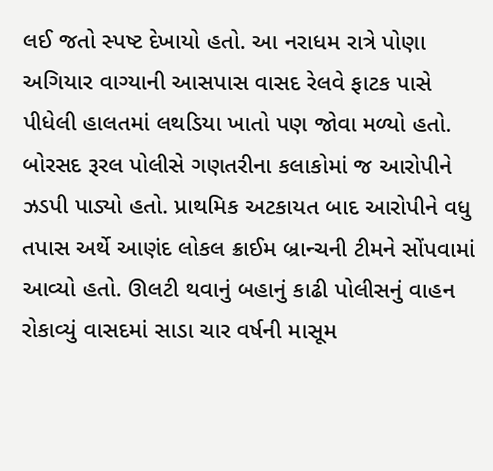લઈ જતો સ્પષ્ટ દેખાયો હતો. આ નરાધમ રાત્રે પોણા અગિયાર વાગ્યાની આસપાસ વાસદ રેલવે ફાટક પાસે પીધેલી હાલતમાં લથડિયા ખાતો પણ જોવા મળ્યો હતો. બોરસદ રૂરલ પોલીસે ગણતરીના કલાકોમાં જ આરોપીને ઝડપી પાડ્યો હતો. પ્રાથમિક અટકાયત બાદ આરોપીને વધુ તપાસ અર્થે આણંદ લોકલ ક્રાઈમ બ્રાન્ચની ટીમને સોંપવામાં આવ્યો હતો. ઊલટી થવાનું બહાનું કાઢી પોલીસનું વાહન રોકાવ્યું વાસદમાં સાડા ચાર વર્ષની માસૂમ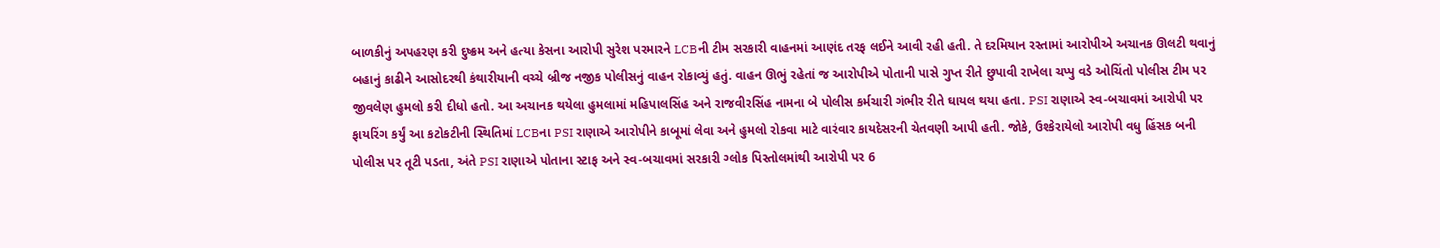બાળકીનું અપહરણ કરી દુષ્ક્રમ અને હત્યા કેસના આરોપી સુરેશ પરમારને LCBની ટીમ સરકારી વાહનમાં આણંદ તરફ લઈને આવી રહી હતી. તે દરમિયાન રસ્તામાં આરોપીએ અચાનક ઊલટી થવાનું બહાનું કાઢીને આસોદરથી કંથારીયાની વચ્ચે બ્રીજ નજીક પોલીસનું વાહન રોકાવ્યું હતું. વાહન ઊભું રહેતાં જ આરોપીએ પોતાની પાસે ગુપ્ત રીતે છુપાવી રાખેલા ચપ્પુ વડે ઓચિંતો પોલીસ ટીમ પર જીવલેણ હુમલો કરી દીધો હતો. આ અચાનક થયેલા હુમલામાં મહિપાલસિંહ અને રાજવીરસિંહ નામના બે પોલીસ કર્મચારી ગંભીર રીતે ઘાયલ થયા હતા. PSI રાણાએ સ્વ-બચાવમાં આરોપી પર ફાયરિંગ કર્યું આ કટોકટીની સ્થિતિમાં LCBના PSI રાણાએ આરોપીને કાબૂમાં લેવા અને હુમલો રોકવા માટે વારંવાર કાયદેસરની ચેતવણી આપી હતી. જોકે, ઉશ્કેરાયેલો આરોપી વધુ હિંસક બની પોલીસ પર તૂટી પડતા, અંતે PSI રાણાએ પોતાના સ્ટાફ અને સ્વ-બચાવમાં સરકારી ગ્લોક પિસ્તોલમાંથી આરોપી પર 6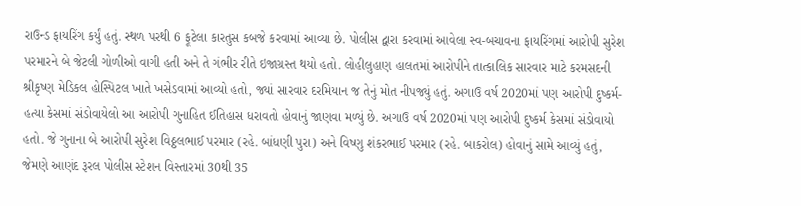રાઉન્ડ ફાયરિંગ કર્યું હતું. સ્થળ પરથી 6 ફૂટેલા કારતુસ કબજે કરવામાં આવ્યા છે. પોલીસ દ્વારા કરવામાં આવેલા સ્વ-બચાવના ફાયરિંગમાં આરોપી સુરેશ પરમારને બે જેટલી ગોળીઓ વાગી હતી અને તે ગંભીર રીતે ઇજાગ્રસ્ત થયો હતો. લોહીલુહાણ હાલતમાં આરોપીને તાત્કાલિક સારવાર માટે કરમસદની શ્રીકૃષ્ણ મેડિકલ હોસ્પિટલ ખાતે ખસેડવામાં આવ્યો હતો, જ્યાં સારવાર દરમિયાન જ તેનું મોત નીપજ્યું હતું. અગાઉ વર્ષ 2020માં પણ આરોપી દુષ્કર્મ-હત્યા કેસમાં સંડોવાયેલો આ આરોપી ગુનાહિત ઈતિહાસ ધરાવતો હોવાનું જાણવા મળ્યું છે. અગાઉ વર્ષ 2020માં પણ આરોપી દુષ્કર્મ કેસમાં સંડોવાયો હતો. જે ગુનાના બે આરોપી સુરેશ વિઠ્ઠલભાઈ પરમાર (રહે. બાંધણી પુરા) અને વિષ્ણુ શંકરભાઈ પરમાર (રહે. બાકરોલ) હોવાનું સામે આવ્યું હતું, જેમણે આણંદ રૂરલ પોલીસ સ્ટેશન વિસ્તારમાં 30થી 35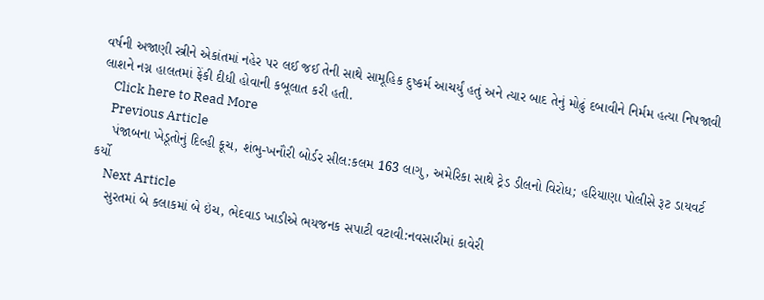વર્ષની અજાણી સ્ત્રીને એકાંતમાં નહેર પર લઈ જઈ તેની સાથે સામૂહિક દુષ્કર્મ આચર્યું હતું અને ત્યાર બાદ તેનું મોઢું દબાવીને નિર્મમ હત્યા નિપજાવી લાશને નગ્ન હાલતમાં ફેંકી દીધી હોવાની કબૂલાત કરી હતી.
    Click here to Read More
    Previous Article
    પંજાબના ખેડૂતોનું દિલ્હી કૂચ, શંભુ-ખનૌરી બોર્ડર સીલ:કલમ 163 લાગુ, અમેરિકા સાથે ટ્રેડ ડીલનો વિરોધ; હરિયાણા પોલીસે રૂટ ડાયવર્ટ કર્યો
    Next Article
    સુરતમાં બે કલાકમાં બે ઇંચ, ભેદવાડ ખાડીએ ભયજનક સપાટી વટાવી:નવસારીમાં કાવેરી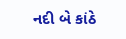નદી બે કાંઠે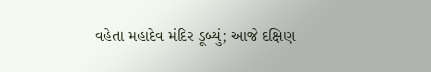વહેતા મહાદેવ મંદિર ડૂબ્યું; આજે દક્ષિણ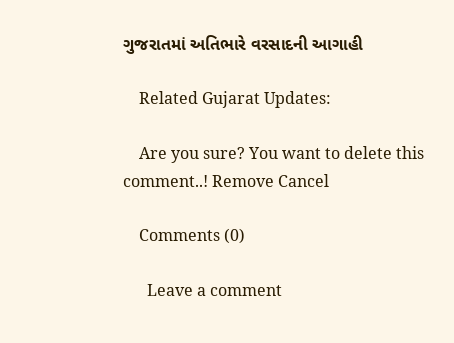ગુજરાતમાં અતિભારે વરસાદની આગાહી

    Related Gujarat Updates:

    Are you sure? You want to delete this comment..! Remove Cancel

    Comments (0)

      Leave a comment